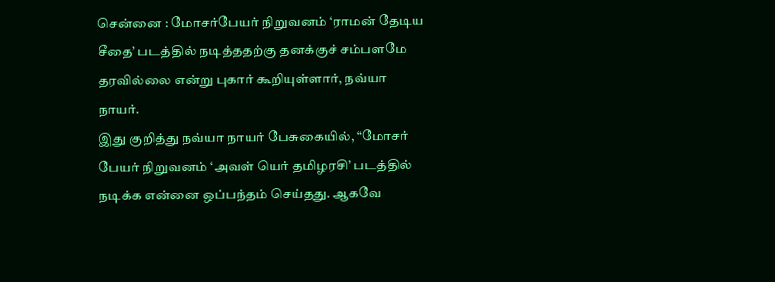சென்னை : மோசர்பேயர் நிறுவனம் ‘ராமன் தேடிய சீதை’ படத்தில் நடித்ததற்கு தனக்குச் சம்பளமே தரவில்லை என்று புகார் கூறியுள்ளார், நவ்யா நாயர்.
இது குறித்து நவ்யா நாயர் பேசுகையில், “மோசர் பேயர் நிறுவனம் ‘அவள் யெர் தமிழரசி’ படத்தில் நடிக்க என்னை ஒப்பந்தம் செய்தது. ஆகவே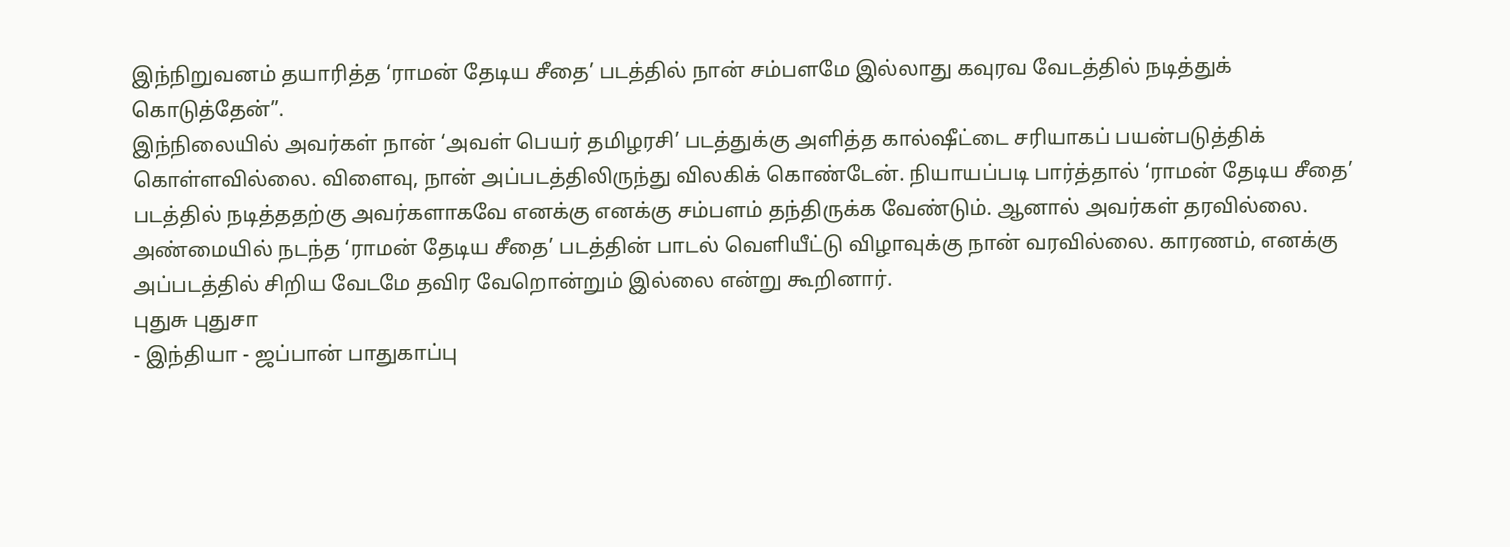இந்நிறுவனம் தயாரித்த ‘ராமன் தேடிய சீதை’ படத்தில் நான் சம்பளமே இல்லாது கவுரவ வேடத்தில் நடித்துக் கொடுத்தேன்”.
இந்நிலையில் அவர்கள் நான் ‘அவள் பெயர் தமிழரசி’ படத்துக்கு அளித்த கால்ஷீட்டை சரியாகப் பயன்படுத்திக் கொள்ளவில்லை. விளைவு, நான் அப்படத்திலிருந்து விலகிக் கொண்டேன். நியாயப்படி பார்த்தால் ‘ராமன் தேடிய சீதை’ படத்தில் நடித்ததற்கு அவர்களாகவே எனக்கு எனக்கு சம்பளம் தந்திருக்க வேண்டும். ஆனால் அவர்கள் தரவில்லை.
அண்மையில் நடந்த ‘ராமன் தேடிய சீதை’ படத்தின் பாடல் வெளியீட்டு விழாவுக்கு நான் வரவில்லை. காரணம், எனக்கு அப்படத்தில் சிறிய வேடமே தவிர வேறொன்றும் இல்லை என்று கூறினார்.
புதுசு புதுசா
- இந்தியா - ஜப்பான் பாதுகாப்பு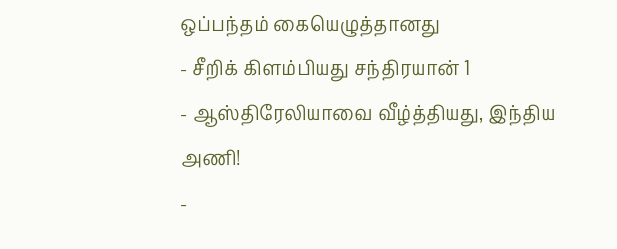ஒப்பந்தம் கையெழுத்தானது
- சீறிக் கிளம்பியது சந்திரயான் 1
- ஆஸ்திரேலியாவை வீழ்த்தியது, இந்திய அணி!
-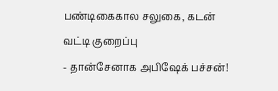பண்டிகைகால சலுகை, கடன் வட்டி குறைப்பு
- தான்சேனாக அபிஷேக் பச்சன்!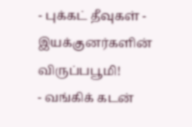- புக்கட் தீவுகள் - இயக்குனர்களின் விருப்பபூமி!
- வங்கிக் கடன்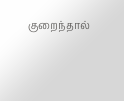குறைந்தால்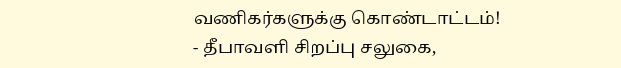வணிகர்களுக்கு கொண்டாட்டம்!
- தீபாவளி சிறப்பு சலுகை,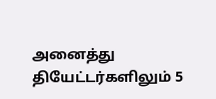அனைத்து தியேட்டர்களிலும் 5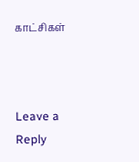காட்சிகள்



Leave a Reply